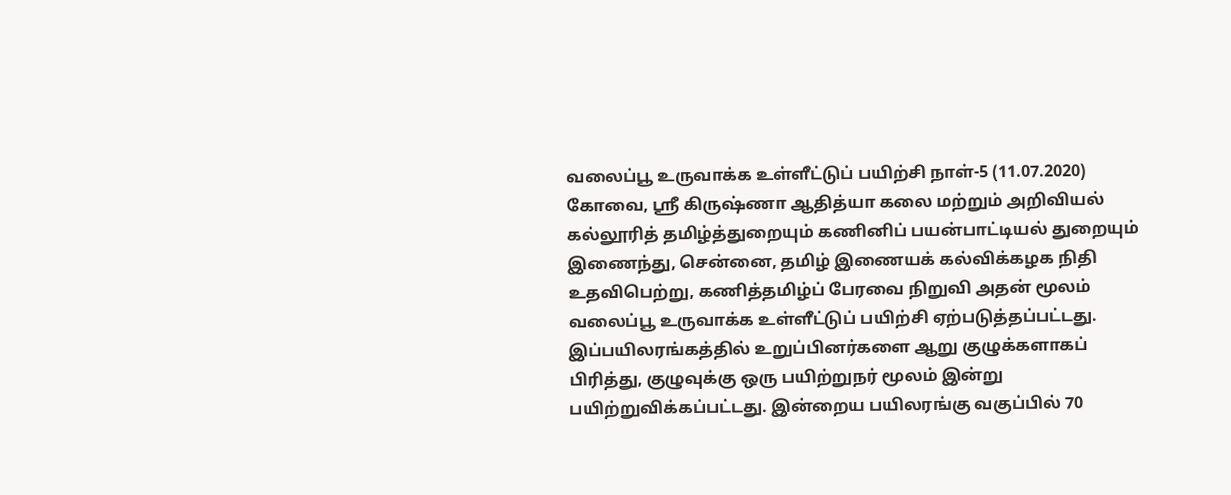வலைப்பூ உருவாக்க உள்ளீட்டுப் பயிற்சி நாள்-5 (11.07.2020)
கோவை, ஸ்ரீ கிருஷ்ணா ஆதித்யா கலை மற்றும் அறிவியல் கல்லூரித் தமிழ்த்துறையும் கணினிப் பயன்பாட்டியல் துறையும் இணைந்து, சென்னை, தமிழ் இணையக் கல்விக்கழக நிதி உதவிபெற்று, கணித்தமிழ்ப் பேரவை நிறுவி அதன் மூலம் வலைப்பூ உருவாக்க உள்ளீட்டுப் பயிற்சி ஏற்படுத்தப்பட்டது. இப்பயிலரங்கத்தில் உறுப்பினர்களை ஆறு குழுக்களாகப் பிரித்து, குழுவுக்கு ஒரு பயிற்றுநர் மூலம் இன்று பயிற்றுவிக்கப்பட்டது. இன்றைய பயிலரங்கு வகுப்பில் 70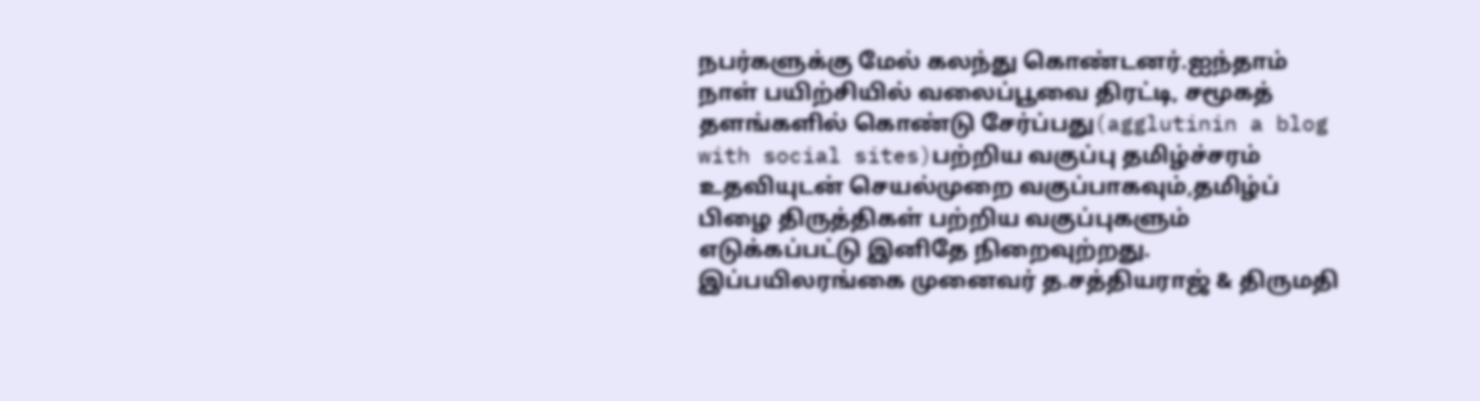நபர்களுக்கு மேல் கலந்து கொண்டனர்.ஐந்தாம் நாள் பயிற்சியில் வலைப்பூவை திரட்டி, சமூகத் தளங்களில் கொண்டு சேர்ப்பது(agglutinin a blog with social sites)பற்றிய வகுப்பு தமிழ்ச்சரம் உதவியுடன் செயல்முறை வகுப்பாகவும்,தமிழ்ப் பிழை திருத்திகள் பற்றிய வகுப்புகளும் எடுக்கப்பட்டு இனிதே நிறைவுற்றது. இப்பயிலரங்கை முனைவர் த.சத்தியராஜ் & திருமதி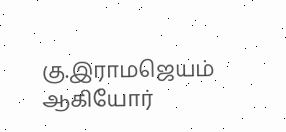கு.இராமஜெயம் ஆகியோர்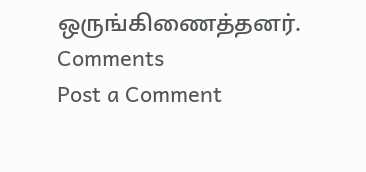ஒருங்கிணைத்தனர்.
Comments
Post a Comment